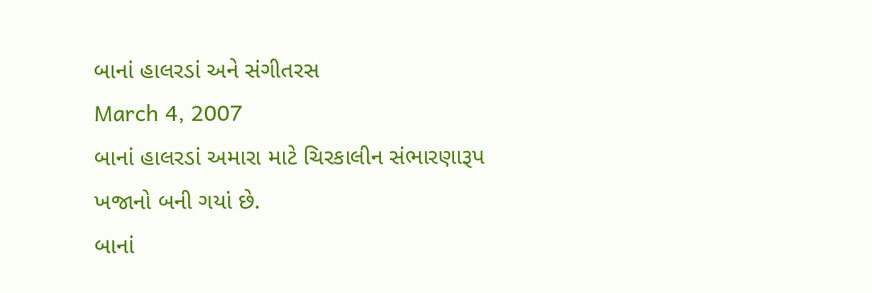બાનાં હાલરડાં અને સંગીતરસ
March 4, 2007
બાનાં હાલરડાં અમારા માટે ચિરકાલીન સંભારણારૂપ ખજાનો બની ગયાં છે.
બાનાં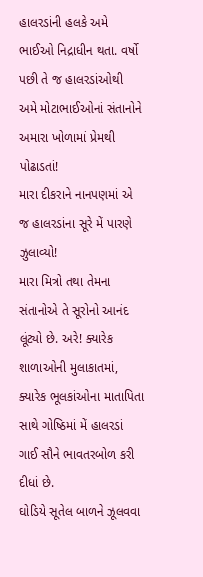હાલરડાંની હલકે અમે ભાઈઓ નિદ્રાધીન થતા. વર્ષો પછી તે જ હાલરડાંઓથી અમે મોટાભાઈઓનાં સંતાનોને અમારા ખોળામાં પ્રેમથી પોઢાડતાં!
મારા દીકરાને નાનપણમાં એ જ હાલરડાંના સૂરે મેં પારણે ઝુલાવ્યો!
મારા મિત્રો તથા તેમના સંતાનોએ તે સૂરોનો આનંદ લૂંટ્યો છે. અરે! ક્યારેક શાળાઓની મુલાકાતમાં, ક્યારેક ભૂલકાંઓના માતાપિતા સાથે ગોષ્ઠિમાં મેં હાલરડાં ગાઈ સૌને ભાવતરબોળ કરી દીધાં છે.
ઘોડિયે સૂતેલ બાળને ઝૂલવવા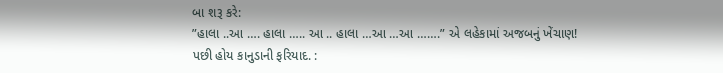બા શરૂ કરે:
”હાલા ..આ …. હાલા ….. આ .. હાલા …આ …આ …….” એ લહેકામાં અજબનું ખેંચાણ!
પછી હોય કાનુડાની ફરિયાદ. :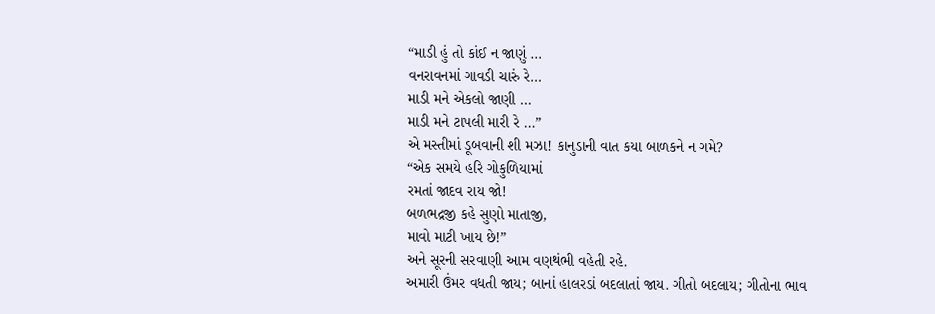“માડી હું તો કાંઈ ન જાણું …
વનરાવનમાં ગાવડી ચારું રે…
માડી મને એકલો જાણી …
માડી મને ટાપલી મારી રે …”
એ મસ્તીમાં ડૂબવાની શી મઝા! કાનુડાની વાત કયા બાળકને ન ગમે?
“એક સમયે હરિ ગોકુળિયામાં
રમતાં જાદવ રાય જો!
બળભદ્રજી કહે સુણો માતાજી,
માવો માટી ખાય છે!”
અને સૂરની સરવાણી આમ વણથંભી વહેતી રહે.
અમારી ઉંમર વધતી જાય; બાનાં હાલરડાં બદલાતાં જાય. ગીતો બદલાય; ગીતોના ભાવ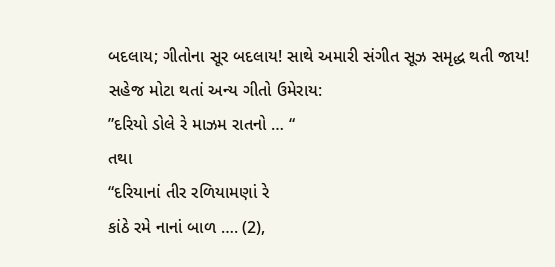બદલાય; ગીતોના સૂર બદલાય! સાથે અમારી સંગીત સૂઝ સમૃદ્ધ થતી જાય!
સહેજ મોટા થતાં અન્ય ગીતો ઉમેરાય:
”દરિયો ડોલે રે માઝમ રાતનો … “
તથા
“દરિયાનાં તીર રળિયામણાં રે
કાંઠે રમે નાનાં બાળ …. (2),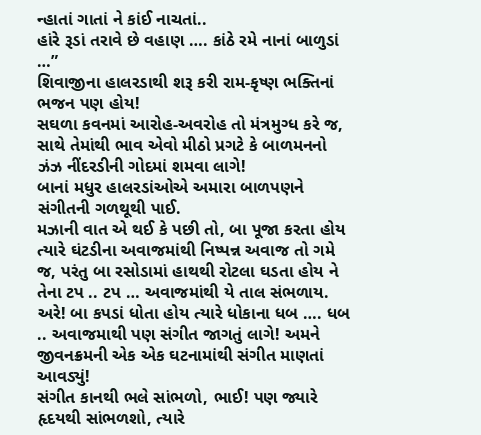ન્હાતાં ગાતાં ને કાંઈ નાચતાં..
હાંરે રૂડાં તરાવે છે વહાણ …. કાંઠે રમે નાનાં બાળુડાં …”
શિવાજીના હાલરડાથી શરૂ કરી રામ-કૃષ્ણ ભક્તિનાં ભજન પણ હોય!
સઘળા કવનમાં આરોહ-અવરોહ તો મંત્રમુગ્ધ કરે જ, સાથે તેમાંથી ભાવ એવો મીઠો પ્રગટે કે બાળમનનો ઝંઝ નીંદરડીની ગોદમાં શમવા લાગે!
બાનાં મધુર હાલરડાંઓએ અમારા બાળપણને સંગીતની ગળથૂથી પાઈ.
મઝાની વાત એ થઈ કે પછી તો, બા પૂજા કરતા હોય ત્યારે ઘંટડીના અવાજમાંથી નિષ્પન્ન અવાજ તો ગમે જ, પરંતુ બા રસોડામાં હાથથી રોટલા ઘડતા હોય ને તેના ટપ .. ટપ … અવાજમાંથી યે તાલ સંભળાય. અરે! બા કપડાં ધોતા હોય ત્યારે ધોકાના ધબ …. ધબ .. અવાજમાથી પણ સંગીત જાગતું લાગે! અમને જીવનક્રમની એક એક ઘટનામાંથી સંગીત માણતાં આવડ્યું!
સંગીત કાનથી ભલે સાંભળો, ભાઈ! પણ જ્યારે હૃદયથી સાંભળશો, ત્યારે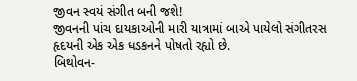જીવન સ્વયં સંગીત બની જશે!
જીવનની પાંચ દાયકાઓની મારી યાત્રામાં બાએ પાયેલો સંગીતરસ હૃદયની એક એક ધડકનને પોષતો રહ્યો છે.
બિથોવન-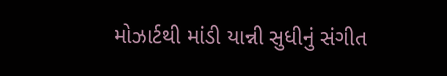મોઝાર્ટથી માંડી યાન્ની સુધીનું સંગીત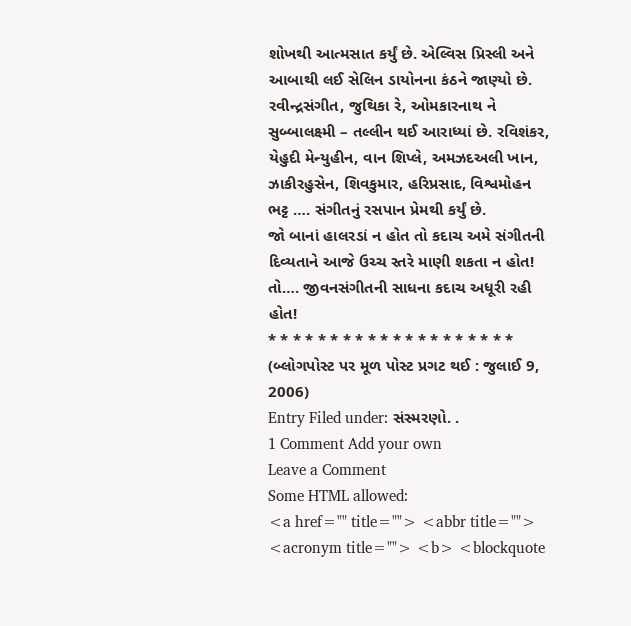શોખથી આત્મસાત કર્યું છે. એલ્વિસ પ્રિસ્લી અને આબાથી લઈ સેલિન ડાયોનના કંઠને જાણ્યો છે. રવીન્દ્રસંગીત, જુથિકા રે, ઓમકારનાથ ને સુબ્બાલક્ષ્મી – તલ્લીન થઈ આરાધ્યાં છે. રવિશંકર, યેહુદી મેન્યુહીન, વાન શિપ્લે, અમઝદઅલી ખાન, ઝાકીરહુસેન, શિવકુમાર, હરિપ્રસાદ, વિશ્વમોહન ભટ્ટ …. સંગીતનું રસપાન પ્રેમથી કર્યું છે.
જો બાનાં હાલરડાં ન હોત તો કદાચ અમે સંગીતની દિવ્યતાને આજે ઉચ્ચ સ્તરે માણી શકતા ન હોત!
તો…. જીવનસંગીતની સાધના કદાચ અધૂરી રહી હોત!
* * * * * * * * * * * * * * * * * * * *
(બ્લોગપોસ્ટ પર મૂળ પોસ્ટ પ્રગટ થઈ : જુલાઈ 9, 2006)
Entry Filed under: સંસ્મરણો. .
1 Comment Add your own
Leave a Comment
Some HTML allowed:
<a href="" title=""> <abbr title=""> <acronym title=""> <b> <blockquote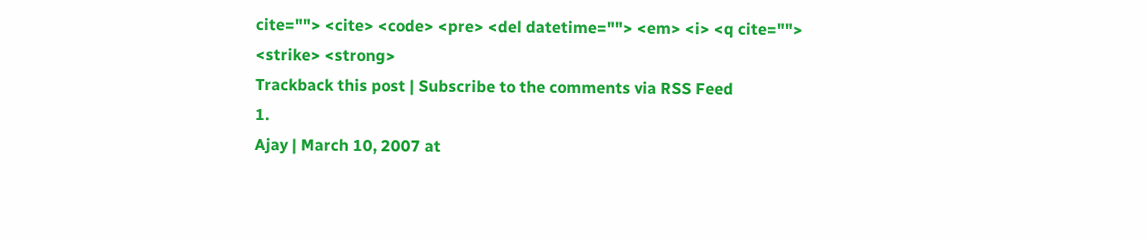cite=""> <cite> <code> <pre> <del datetime=""> <em> <i> <q cite=""> <strike> <strong>
Trackback this post | Subscribe to the comments via RSS Feed
1.
Ajay | March 10, 2007 at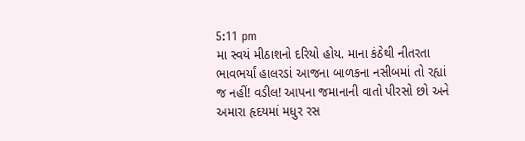5:11 pm
મા સ્વયં મીઠાશનો દરિયો હોય. માના કંઠેથી નીતરતા ભાવભર્યાં હાલરડાં આજના બાળકના નસીબમાં તો રહ્યાં જ નહીં! વડીલ! આપના જમાનાની વાતો પીરસો છો અને અમારા હૃદયમાં મધુર રસ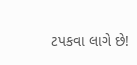ટપકવા લાગે છે!